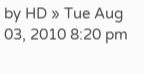by HD » Tue Aug 03, 2010 8:20 pm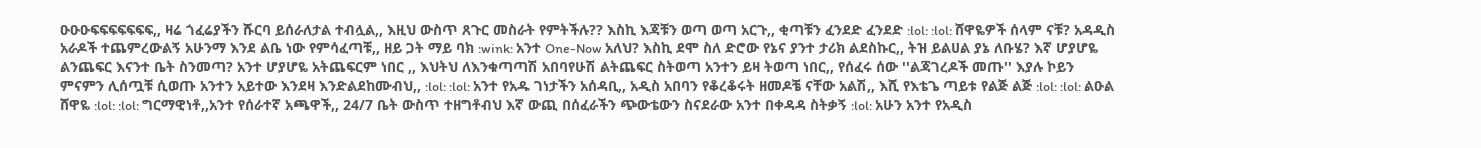ዑዑዑፍፍፍፍፍፍፍ,, ዛሬ ጎፈሬያችን ሹርባ ይሰራለታል ተብሏል,, እዚህ ውስጥ ጸጉር መስራት የምትችሉ?? እስኪ እጃቹን ወጣ ወጣ አርጉ,, ቂጣቹን ፈንደድ ፈንደድ :lol: :lol: ሸዋዬዎች ሰላም ናቹ? አዳዲስ አራዶች ተጨምረውልኝ አሁንማ እንደ ልቤ ነው የምሳፈጣቹ,, ዘይ ጋት ማይ ባክ :wink: አንተ One-Now አለህ? እስኪ ደሞ ስለ ድሮው የኔና ያንተ ታሪክ ልደስኩር,, ትዝ ይልሀል ያኔ ለቡሄ? እኛ ሆያሆዬ ልንጨፍር እናንተ ቤት ስንመጣ? አንተ ሆያሆዬ አትጨፍርም ነበር ,, እህትህ ለእንቁጣጣሽ አበባየሁሽ ልትጨፍር ስትወጣ አንተን ይዛ ትወጣ ነበር,, የሰፈሩ ሰው ''ልጃገረዶች መጡ'' እያሉ ኮይን ምናምን ሊሰጧቹ ሲወጡ አንተን አይተው እንደዛ እንድልደከሙብህ,, :lol: :lol: አንተ የአዱ ገነታችን አሰዳቢ,, አዲስ አበባን የቆረቆሩት ዘመዶቼ ናቸው አልሽ,, እሺ የእቴጌ ጣይቱ የልጅ ልጅ :lol: :lol: ልዑል ሸዋዬ :lol: :lol: ግርማዊነቶ,,አንተ የሰራተኛ አጫዋች,, 24/7 ቤት ውስጥ ተዘግቶብህ እኛ ውጪ በሰፈራችን ጭውቴውን ስናደራው አንተ በቀዳዳ ስትቃኝ :lol: አሁን አንተ የአዲስ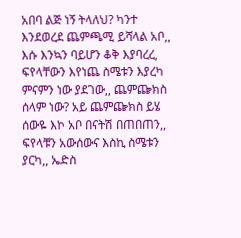አበባ ልጅ ነኝ ትላለህ? ካንተ እንደወረደ ጨምጫሚ ይሻላል አቦ,, እሱ እንኳን ባይሆን ቆቅ እያባረረ, ፍየላቸውን እየነጨ ስሜቱን እያረካ ምናምን ነው ያደገው,, ጨምጬክስ ሰላም ነው? አይ ጨምጬክስ ይሄ ሰውዬ እኮ አቦ በናትሽ በጠበጠን,, ፍየላቹን አውሰውና እስኪ ስሜቱን ያርካ,, ኤድስ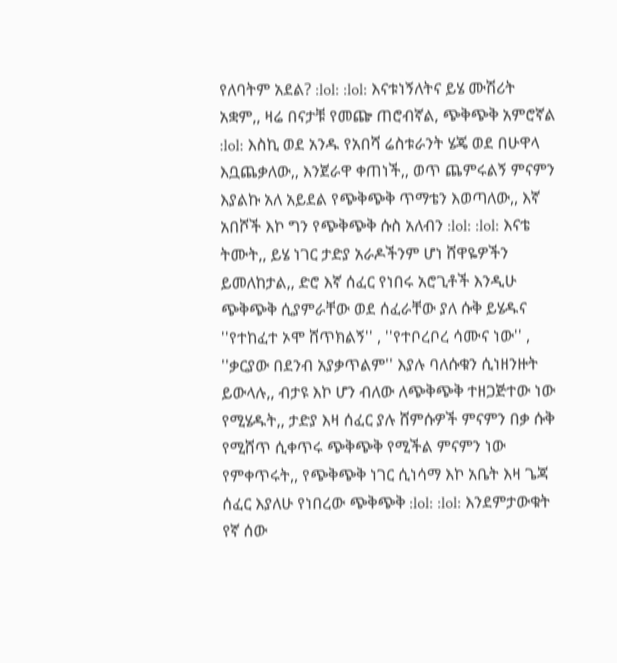የለባትም አደል? :lol: :lol: እናቱነኝለትና ይሄ ሙሽሪት አቋም,, ዛሬ በናታቹ የመጬ ጠሮብኛል, ጭቅጭቅ አምሮኛል :lol: እስኪ ወደ አንዱ የአበሻ ሬስቱራንት ሄጄ ወደ በሁዋላ እቧጨቃለው,, እንጀራዋ ቀጠነች,, ወጥ ጨምሩልኝ ምናምን እያልኩ አለ አይደል የጭቅጭቅ ጥማቴን እወጣለው,, እኛ አበሾች እኮ ግን የጭቅጭቅ ሱስ አለብን :lol: :lol: እናቴ ትሙት,, ይሄ ነገር ታድያ አራዶችንም ሆነ ሸዋዬዎችን ይመለከታል,, ድሮ እኛ ሰፈር የነበሩ አሮጊቶች እንዲሁ ጭቅጭቅ ሲያምራቸው ወደ ሰፈራቸው ያለ ሱቅ ይሄዱና ''የተከፈተ ኦሞ ሸጥክልኝ'' , ''የተቦረቦረ ሳሙና ነው'' , ''ቃርያው በደንብ አያቃጥልም'' እያሉ ባለሱቁን ሲነዘንዙት ይውላሉ,, ብታዩ እኮ ሆን ብለው ለጭቅጭቅ ተዘጋጅተው ነው የሚሄዱት,, ታድያ እዛ ሰፈር ያሉ ሸምሱዎች ምናምን በቃ ሱቅ የሚሸጥ ሲቀጥሩ ጭቅጭቅ የሚችል ምናምን ነው የምቀጥሩት,, የጭቅጭቅ ነገር ሲነሳማ እኮ አቤት እዛ ጌጃ ሰፈር እያለሁ የነበረው ጭቅጭቅ :lol: :lol: እንደምታውቁት የኛ ሰው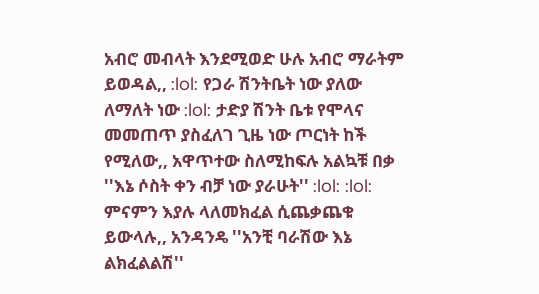አብሮ መብላት እንደሚወድ ሁሉ አብሮ ማራትም ይወዳል,, :lol: የጋራ ሽንትቤት ነው ያለው ለማለት ነው :lol: ታድያ ሽንት ቤቱ የሞላና መመጠጥ ያስፈለገ ጊዜ ነው ጦርነት ከች የሚለው,, አዋጥተው ስለሚከፍሉ አልኳቹ በቃ ''እኔ ሶስት ቀን ብቻ ነው ያራሁት'' :lol: :lol: ምናምን እያሉ ላለመክፈል ሲጨቃጨቁ ይውላሉ,, አንዳንዴ ''አንቺ ባራሽው እኔ ልክፈልልሽ''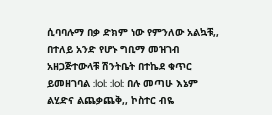ሲባባሉማ በቃ ድክም ነው የምንለው አልኳቹ,, በተለይ አንድ የሆኑ ግቢማ መዝገብ አዘጋጅተውላቹ ሽንትቤት በተኬደ ቁጥር ይመዘገባል :lol: :lol: በሉ መጣሁ እኔም ልሂድና ልጨቃጨቅ,, ኮስተር ብዬ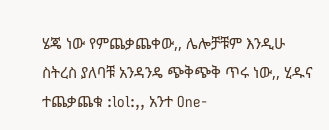ሄጄ ነው የምጨቃጨቀው,, ሌሎቻቹም እንዲሁ ስትረስ ያለባቹ አንዳንዴ ጭቅጭቅ ጥሩ ነው,, ሂዱና ተጨቃጨቁ :lol:,, አንተ One-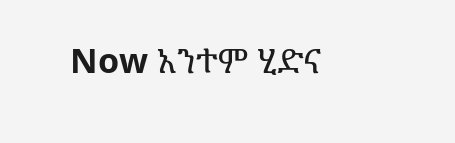Now አንተም ሂድና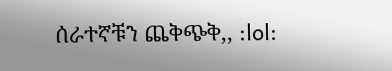ሰራተኛቹን ጨቅጭቅ,, :lol: